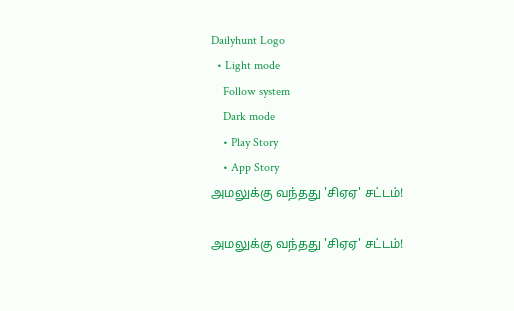Dailyhunt Logo
  • Light mode
    Follow system
    Dark mode
    • Play Story
    • App Story
அமலுக்கு வந்தது 'சிஏஏ' சட்டம்!

அமலுக்கு வந்தது 'சிஏஏ' சட்டம்!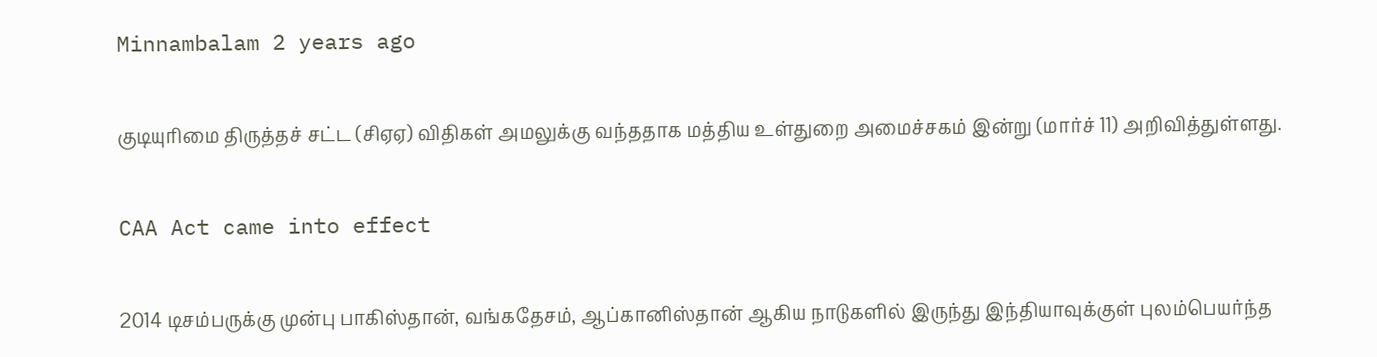Minnambalam 2 years ago

குடியுரிமை திருத்தச் சட்ட (சிஏஏ) விதிகள் அமலுக்கு வந்ததாக மத்திய உள்துறை அமைச்சகம் இன்று (மார்ச் 11) அறிவித்துள்ளது.

CAA Act came into effect

2014 டிசம்பருக்கு முன்பு பாகிஸ்தான், வங்கதேசம், ஆப்கானிஸ்தான் ஆகிய நாடுகளில் இருந்து இந்தியாவுக்குள் புலம்பெயர்ந்த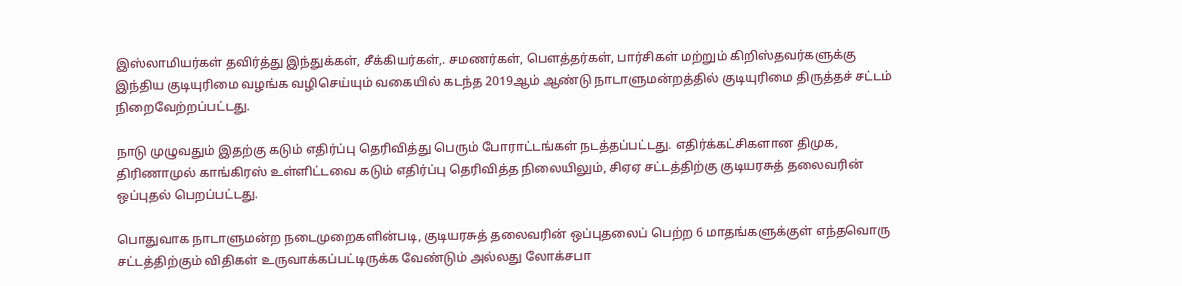இஸ்லாமியர்கள் தவிர்த்து இந்துக்கள், சீக்கியர்கள்,. சமணர்கள், பௌத்தர்கள், பார்சிகள் மற்றும் கிறிஸ்தவர்களுக்கு இந்திய குடியுரிமை வழங்க வழிசெய்யும் வகையில் கடந்த 2019ஆம் ஆண்டு நாடாளுமன்றத்தில் குடியுரிமை திருத்தச் சட்டம் நிறைவேற்றப்பட்டது.

நாடு முழுவதும் இதற்கு கடும் எதிர்ப்பு தெரிவித்து பெரும் போராட்டங்கள் நடத்தப்பட்டது. எதிர்க்கட்சிகளான திமுக, திரிணாமுல் காங்கிரஸ் உள்ளிட்டவை கடும் எதிர்ப்பு தெரிவித்த நிலையிலும், சிஏஏ சட்டத்திற்கு குடியரசுத் தலைவரின் ஒப்புதல் பெறப்பட்டது.

பொதுவாக நாடாளுமன்ற நடைமுறைகளின்படி, குடியரசுத் தலைவரின் ஒப்புதலைப் பெற்ற 6 மாதங்களுக்குள் எந்தவொரு சட்டத்திற்கும் விதிகள் உருவாக்கப்பட்டிருக்க வேண்டும் அல்லது லோக்சபா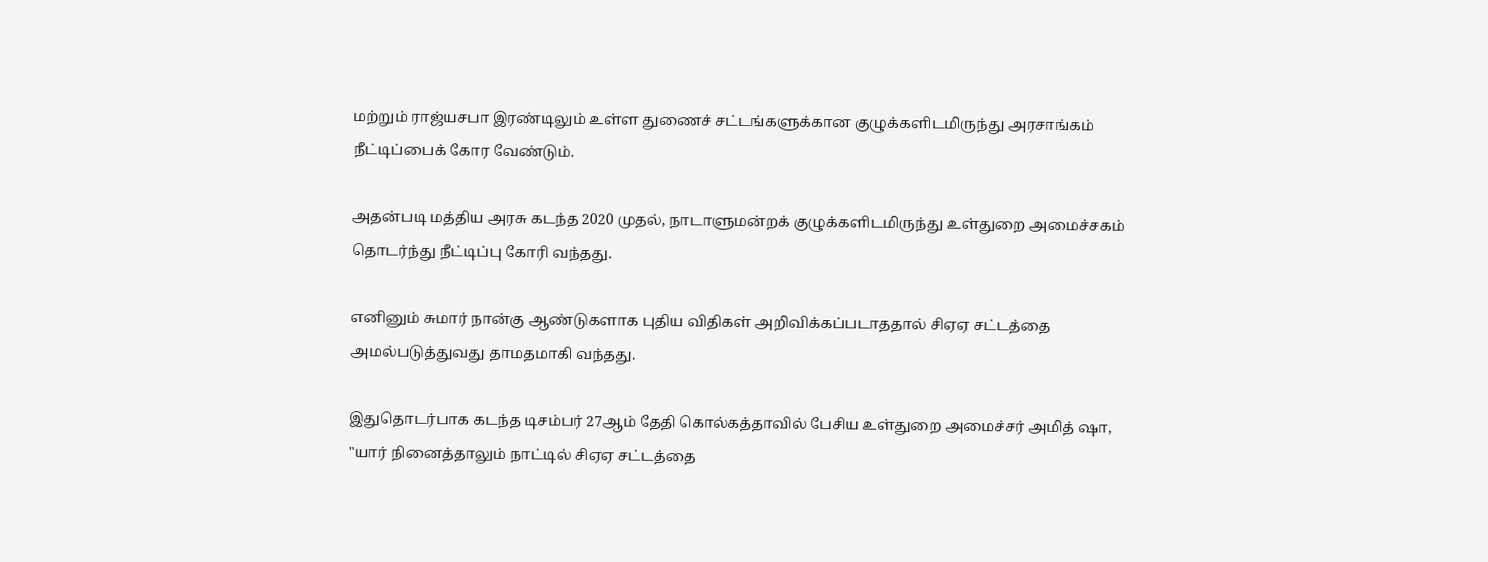மற்றும் ராஜ்யசபா இரண்டிலும் உள்ள துணைச் சட்டங்களுக்கான குழுக்களிடமிருந்து அரசாங்கம் நீட்டிப்பைக் கோர வேண்டும்.

அதன்படி மத்திய அரசு கடந்த 2020 முதல், நாடாளுமன்றக் குழுக்களிடமிருந்து உள்துறை அமைச்சகம் தொடர்ந்து நீட்டிப்பு கோரி வந்தது.

எனினும் சுமார் நான்கு ஆண்டுகளாக புதிய விதிகள் அறிவிக்கப்படாததால் சிஏஏ சட்டத்தை அமல்படுத்துவது தாமதமாகி வந்தது.

இதுதொடர்பாக கடந்த டிசம்பர் 27ஆம் தேதி கொல்கத்தாவில் பேசிய உள்துறை அமைச்சர் அமித் ஷா, "யார் நினைத்தாலும் நாட்டில் சிஏஏ சட்டத்தை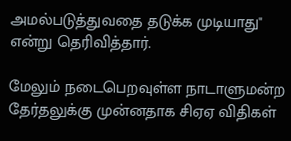அமல்படுத்துவதை தடுக்க முடியாது" என்று தெரிவித்தார்.

மேலும் நடைபெறவுள்ள நாடாளுமன்ற தேர்தலுக்கு முன்னதாக சிஏஏ விதிகள்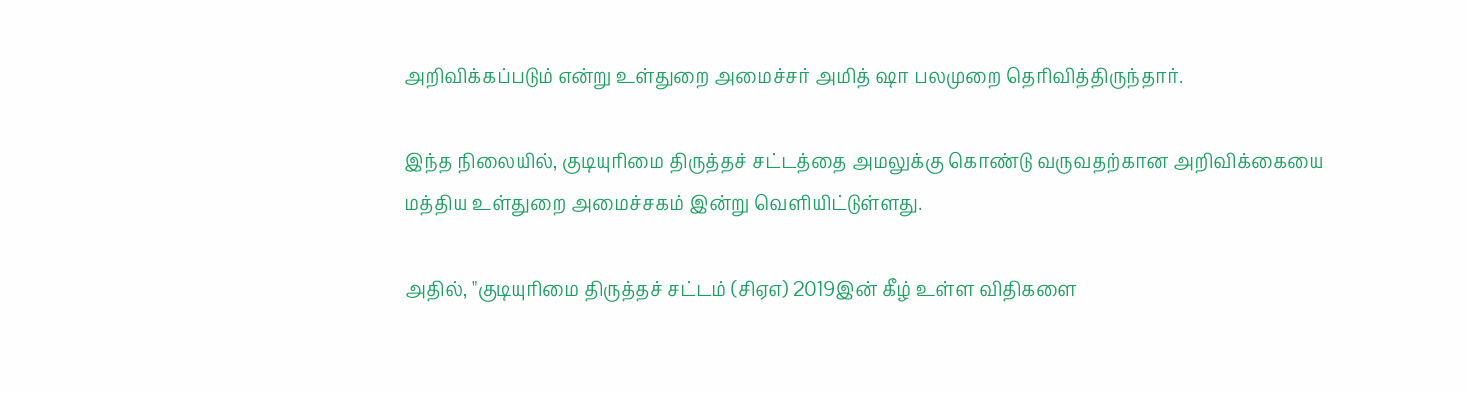அறிவிக்கப்படும் என்று உள்துறை அமைச்சர் அமித் ஷா பலமுறை தெரிவித்திருந்தார்.

இந்த நிலையில், குடியுரிமை திருத்தச் சட்டத்தை அமலுக்கு கொண்டு வருவதற்கான அறிவிக்கையை மத்திய உள்துறை அமைச்சகம் இன்று வெளியிட்டுள்ளது.

அதில், "குடியுரிமை திருத்தச் சட்டம் (சிஏஎ) 2019இன் கீழ் உள்ள விதிகளை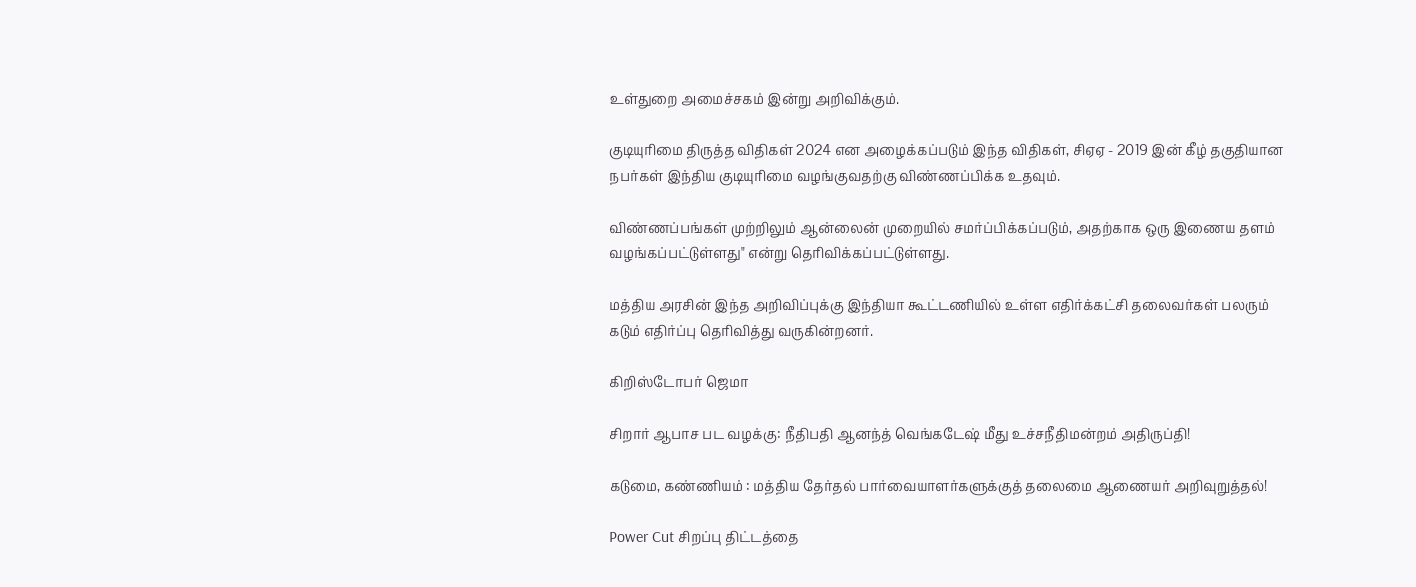உள்துறை அமைச்சகம் இன்று அறிவிக்கும்.

குடியுரிமை திருத்த விதிகள் 2024 என அழைக்கப்படும் இந்த விதிகள், சிஏஏ - 2019 இன் கீழ் தகுதியான நபர்கள் இந்திய குடியுரிமை வழங்குவதற்கு விண்ணப்பிக்க உதவும்.

விண்ணப்பங்கள் முற்றிலும் ஆன்லைன் முறையில் சமர்ப்பிக்கப்படும், அதற்காக ஒரு இணைய தளம் வழங்கப்பட்டுள்ளது" என்று தெரிவிக்கப்பட்டுள்ளது.

மத்திய அரசின் இந்த அறிவிப்புக்கு இந்தியா கூட்டணியில் உள்ள எதிர்க்கட்சி தலைவர்கள் பலரும் கடும் எதிர்ப்பு தெரிவித்து வருகின்றனர்.

கிறிஸ்டோபர் ஜெமா

சிறார் ஆபாச பட வழக்கு: நீதிபதி ஆனந்த் வெங்கடேஷ் மீது உச்சநீதிமன்றம் அதிருப்தி!

கடுமை, கண்ணியம் : மத்திய தேர்தல் பார்வையாளர்களுக்குத் தலைமை ஆணையர் அறிவுறுத்தல்!

Power Cut சிறப்பு திட்டத்தை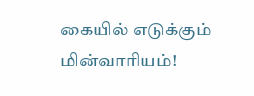கையில் எடுக்கும் மின்வாரியம்!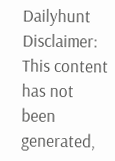Dailyhunt
Disclaimer: This content has not been generated,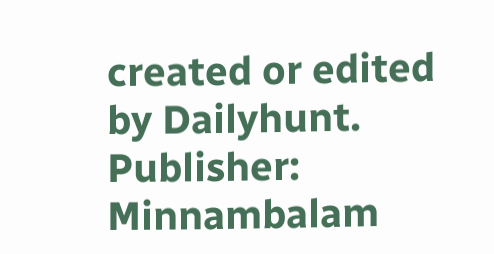created or edited by Dailyhunt. Publisher: Minnambalam